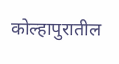कोल्हापुरातील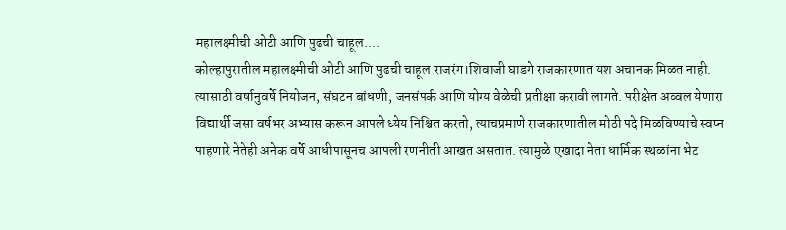महालक्ष्मीची ओटी आणि पुढची चाहूल....
कोल्हापुरातील महालक्ष्मीची ओटी आणि पुढची चाहूल राजरंग।शिवाजी घाडगे राजकारणात यश अचानक मिळत नाही. त्यासाठी वर्षानुवर्षे नियोजन, संघटन बांधणी, जनसंपर्क आणि योग्य वेळेची प्रतीक्षा करावी लागते. परीक्षेत अव्वल येणारा विद्यार्थी जसा वर्षभर अभ्यास करून आपले ध्येय निश्चित करतो, त्याचप्रमाणे राजकारणातील मोठी पदे मिळविण्याचे स्वप्न पाहणारे नेतेही अनेक वर्षे आधीपासूनच आपली रणनीती आखत असतात. त्यामुळे एखादा नेता धार्मिक स्थळांना भेट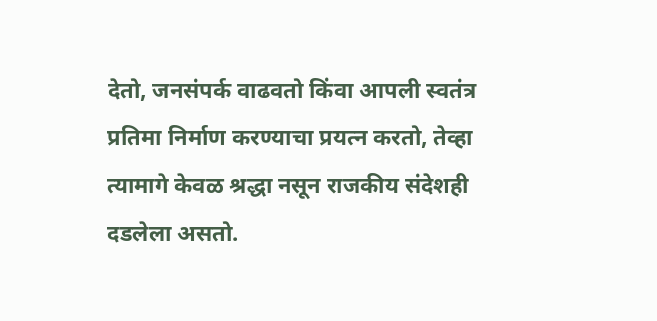देतो, जनसंपर्क वाढवतो किंवा आपली स्वतंत्र प्रतिमा निर्माण करण्याचा प्रयत्न करतो, तेव्हा त्यामागे केवळ श्रद्धा नसून राजकीय संदेशही दडलेला असतो.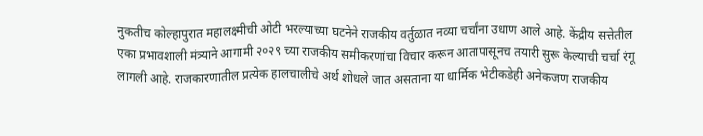नुकतीच कोल्हापुरात महालक्ष्मीची ओटी भरल्याच्या घटनेने राजकीय वर्तुळात नव्या चर्चांना उधाण आले आहे. केंद्रीय सत्तेतील एका प्रभावशाली मंत्र्याने आगामी २०२९ च्या राजकीय समीकरणांचा विचार करून आतापासूनच तयारी सुरू केल्याची चर्चा रंगू लागली आहे. राजकारणातील प्रत्येक हालचालीचे अर्थ शोधले जात असताना या धार्मिक भेटीकडेही अनेकजण राजकीय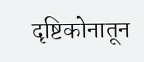दृष्टिकोनातून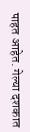पाहत आहेत. गेल्या दशकात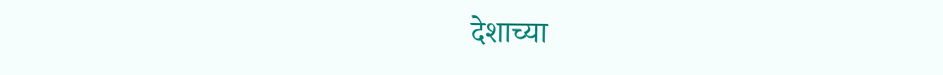देशाच्या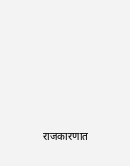राजकारणात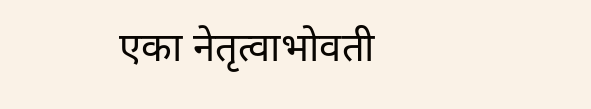एका नेतृत्वाभोवती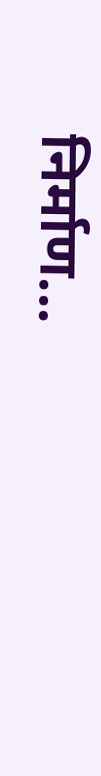निर्माण...